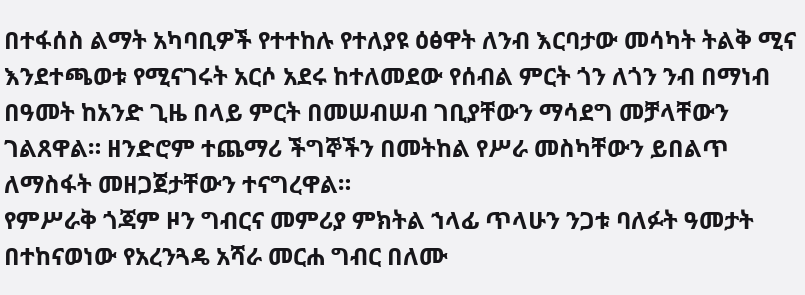በተፋሰስ ልማት አካባቢዎች የተተከሉ የተለያዩ ዕፅዋት ለንብ እርባታው መሳካት ትልቅ ሚና እንደተጫወቱ የሚናገሩት አርሶ አደሩ ከተለመደው የሰብል ምርት ጎን ለጎን ንብ በማነብ በዓመት ከአንድ ጊዜ በላይ ምርት በመሠብሠብ ገቢያቸውን ማሳደግ መቻላቸውን ገልጸዋል። ዘንድሮም ተጨማሪ ችግኞችን በመትከል የሥራ መስካቸውን ይበልጥ ለማስፋት መዘጋጀታቸውን ተናግረዋል።
የምሥራቅ ጎጃም ዞን ግብርና መምሪያ ምክትል ኀላፊ ጥላሁን ንጋቱ ባለፉት ዓመታት በተከናወነው የአረንጓዴ አሻራ መርሐ ግብር በለሙ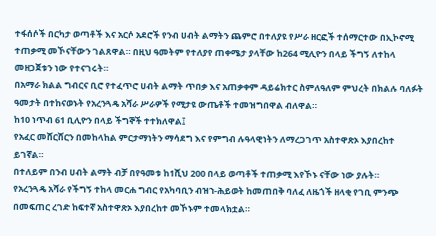ተፋሰሶች በርካታ ወጣቶች እና አርሶ አደሮች የንብ ሀብት ልማትን ጨምሮ በተለያዩ የሥራ ዘርፎች ተሰማርተው በኢኮኖሚ ተጠቃሚ መኾናቸውን ገልጸዋል። በዚህ ዓመትም የተለያየ ጠቀሜታ ያላቸው ከ264 ሚሊዮን በላይ ችግኝ ለተከላ መዘጋጀቱን ነው የተናገሩት።
በአማራ ክልል ግብርና ቢሮ የተፈጥሮ ሀብት ልማት ጥበቃ እና አጠቃቀም ዳይሬክተር ስምለዓለም ምህረት በክልሉ ባለፉት ዓመታት በተከናወኑት የአረንጓዴ አሻራ ሥራዎች የሚታዩ ውጤቶች ተመዝግበዋል ብለዋል።
ከ10 ነጥብ 61 ቢሊዮን በላይ ችግኞች ተተክለዋል፤
የአፈር መሸርሸርን በመከላከል ምርታማነትን ማሳደግ እና የምግብ ሉዓላዊነትን ለማረጋገጥ አስተዋጽኦ እያበረከተ ይገኛል።
በተለይም በንብ ሀብት ልማት ብቻ በየዓመቱ ከ1ሺህ 200 በላይ ወጣቶች ተጠቃሚ እየኾኑ ናቸው ነው ያሉት።
የአረንጓዴ አሻራ የችግኝ ተከላ መርሐ ግብር የአካባቢን ብዝኀ-ሕይወት ከመጠበቅ ባለፈ ለዜጎች ዘላቂ የገቢ ምንጭ በመፍጠር ረገድ ከፍተኛ አስተዋጽኦ እያበረከተ መኾኑም ተመላክቷል።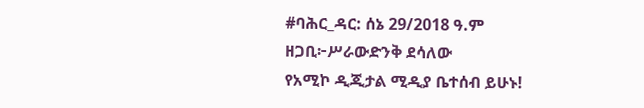#ባሕር_ዳር: ሰኔ 29/2018 ዓ.ም
ዘጋቢ፦ሥራውድንቅ ደሳለው
የአሚኮ ዲጂታል ሚዲያ ቤተሰብ ይሁኑ!